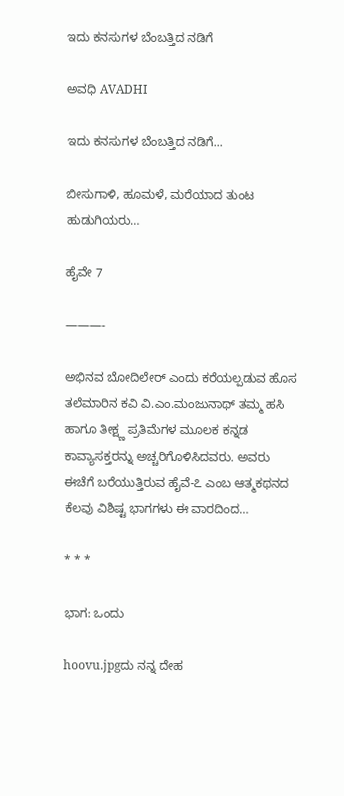ಇದು ಕನಸುಗಳ ಬೆಂಬತ್ತಿದ ನಡಿಗೆ‍

ಅವಧಿ AVADHI

ಇದು ಕನಸುಗಳ ಬೆಂಬತ್ತಿದ ನಡಿಗೆ...

ಬೀಸುಗಾಳಿ, ಹೂಮಳೆ, ಮರೆಯಾದ ತುಂಟ ಹುಡುಗಿಯರು…

ಹೈವೇ 7

———-

ಅಭಿನವ ಬೋದಿಲೇರ್ ಎಂದು ಕರೆಯಲ್ಪಡುವ ಹೊಸ ತಲೆಮಾರಿನ ಕವಿ ವಿ.ಎಂ.ಮಂಜುನಾಥ್ ತಮ್ಮ ಹಸಿ ಹಾಗೂ ತೀಕ್ಷ್ಣ ಪ್ರತಿಮೆಗಳ ಮೂಲಕ ಕನ್ನಡ ಕಾವ್ಯಾಸಕ್ತರನ್ನು ಅಚ್ಚರಿಗೊಳಿಸಿದವರು. ಅವರು ಈಚೆಗೆ ಬರೆಯುತ್ತಿರುವ ಹೈವೆ-೭ ಎಂಬ ಆತ್ಮಕಥನದ ಕೆಲವು ವಿಶಿಷ್ಟ ಭಾಗಗಳು ಈ ವಾರದಿಂದ…

* * *

ಭಾಗ: ಒಂದು

hoovu.jpgದು ನನ್ನ ದೇಹ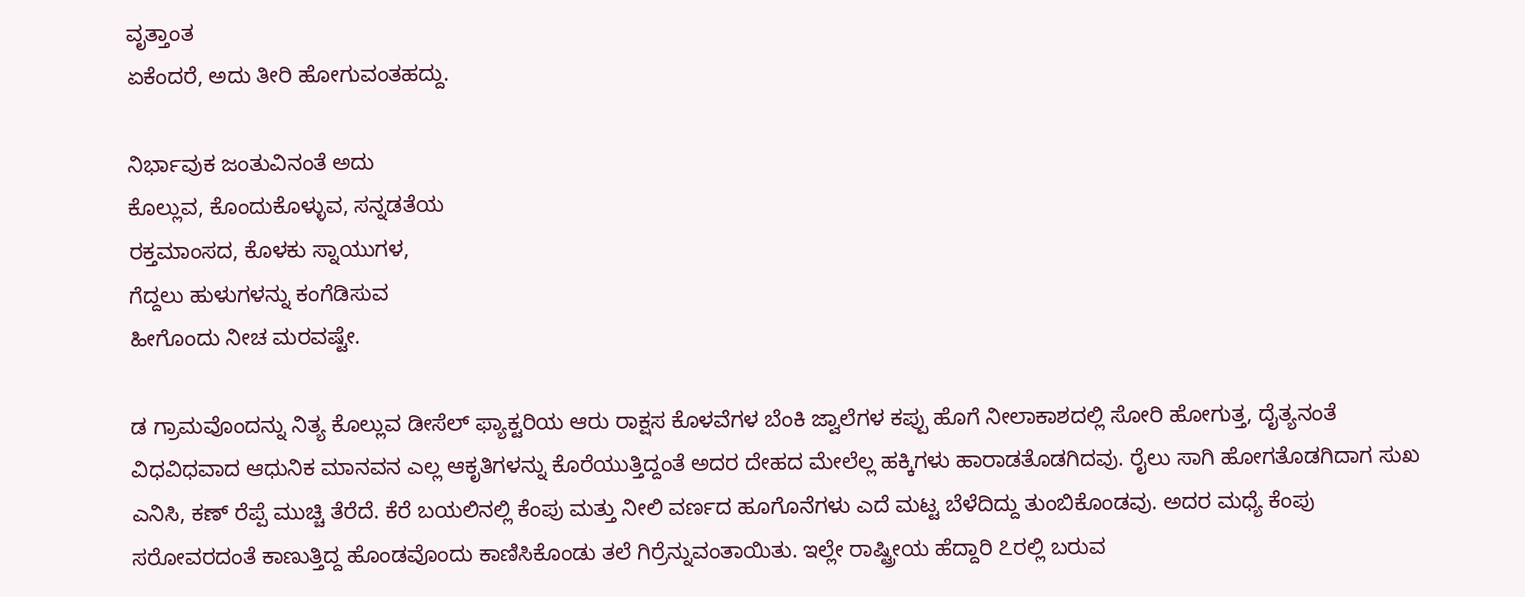ವೃತ್ತಾಂತ
ಏಕೆಂದರೆ, ಅದು ತೀರಿ ಹೋಗುವಂತಹದ್ದು.

ನಿರ್ಭಾವುಕ ಜಂತುವಿನಂತೆ ಅದು
ಕೊಲ್ಲುವ, ಕೊಂದುಕೊಳ್ಳುವ, ಸನ್ನಡತೆಯ
ರಕ್ತಮಾಂಸದ, ಕೊಳಕು ಸ್ನಾಯುಗಳ,
ಗೆದ್ದಲು ಹುಳುಗಳನ್ನು ಕಂಗೆಡಿಸುವ
ಹೀಗೊಂದು ನೀಚ ಮರವಷ್ಟೇ.

ಡ ಗ್ರಾಮವೊಂದನ್ನು ನಿತ್ಯ ಕೊಲ್ಲುವ ಡೀಸೆಲ್ ಫ್ಯಾಕ್ಟರಿಯ ಆರು ರಾಕ್ಷಸ ಕೊಳವೆಗಳ ಬೆಂಕಿ ಜ್ವಾಲೆಗಳ ಕಪ್ಪು ಹೊಗೆ ನೀಲಾಕಾಶದಲ್ಲಿ ಸೋರಿ ಹೋಗುತ್ತ, ದೈತ್ಯನಂತೆ ವಿಧವಿಧವಾದ ಆಧುನಿಕ ಮಾನವನ ಎಲ್ಲ ಆಕೃತಿಗಳನ್ನು ಕೊರೆಯುತ್ತಿದ್ದಂತೆ ಅದರ ದೇಹದ ಮೇಲೆಲ್ಲ ಹಕ್ಕಿಗಳು ಹಾರಾಡತೊಡಗಿದವು. ರೈಲು ಸಾಗಿ ಹೋಗತೊಡಗಿದಾಗ ಸುಖ ಎನಿಸಿ, ಕಣ್ ರೆಪ್ಪೆ ಮುಚ್ಚಿ ತೆರೆದೆ. ಕೆರೆ ಬಯಲಿನಲ್ಲಿ ಕೆಂಪು ಮತ್ತು ನೀಲಿ ವರ್ಣದ ಹೂಗೊನೆಗಳು ಎದೆ ಮಟ್ಟ ಬೆಳೆದಿದ್ದು ತುಂಬಿಕೊಂಡವು. ಅದರ ಮಧ್ಯೆ ಕೆಂಪು ಸರೋವರದಂತೆ ಕಾಣುತ್ತಿದ್ದ ಹೊಂಡವೊಂದು ಕಾಣಿಸಿಕೊಂಡು ತಲೆ ಗಿರ್ರೆನ್ನುವಂತಾಯಿತು. ಇಲ್ಲೇ ರಾಷ್ಟ್ರೀಯ ಹೆದ್ದಾರಿ ೭ರಲ್ಲಿ ಬರುವ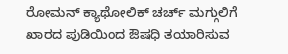ರೋಮನ್ ಕ್ಯಾಥೋಲಿಕ್ ಚರ್ಚ್ ಮಗ್ಗುಲಿಗೆ ಖಾರದ ಪುಡಿಯಿಂದ ಔಷಧಿ ತಯಾರಿಸುವ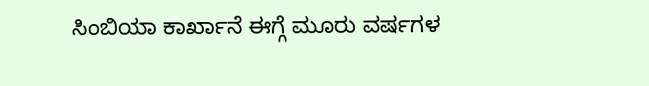ಸಿಂಬಿಯಾ ಕಾರ್ಖಾನೆ ಈಗ್ಗೆ ಮೂರು ವರ್ಷಗಳ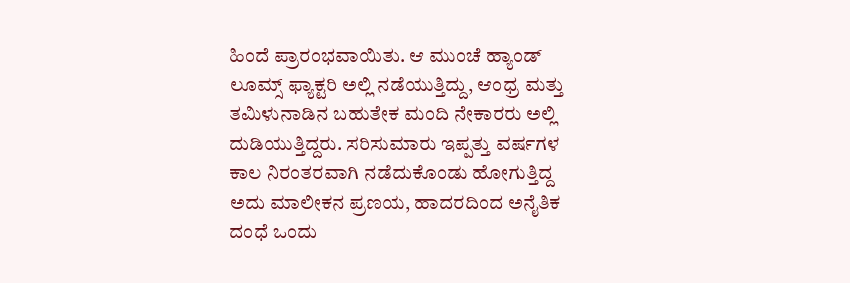ಹಿಂದೆ ಪ್ರಾರಂಭವಾಯಿತು. ಆ ಮುಂಚೆ ಹ್ಯಾಂಡ್ ಲೂಮ್ಸ್ ಫ್ಯಾಕ್ಟರಿ ಅಲ್ಲಿ ನಡೆಯುತ್ತಿದ್ದು, ಆಂಧ್ರ ಮತ್ತು ತಮಿಳುನಾಡಿನ ಬಹುತೇಕ ಮಂದಿ ನೇಕಾರರು ಅಲ್ಲಿ ದುಡಿಯುತ್ತಿದ್ದರು. ಸರಿಸುಮಾರು ಇಪ್ಪತ್ತು ವರ್ಷಗಳ ಕಾಲ ನಿರಂತರವಾಗಿ ನಡೆದುಕೊಂಡು ಹೋಗುತ್ತಿದ್ದ ಅದು ಮಾಲೀಕನ ಪ್ರಣಯ, ಹಾದರದಿಂದ ಅನೈತಿಕ ದಂಧೆ ಒಂದು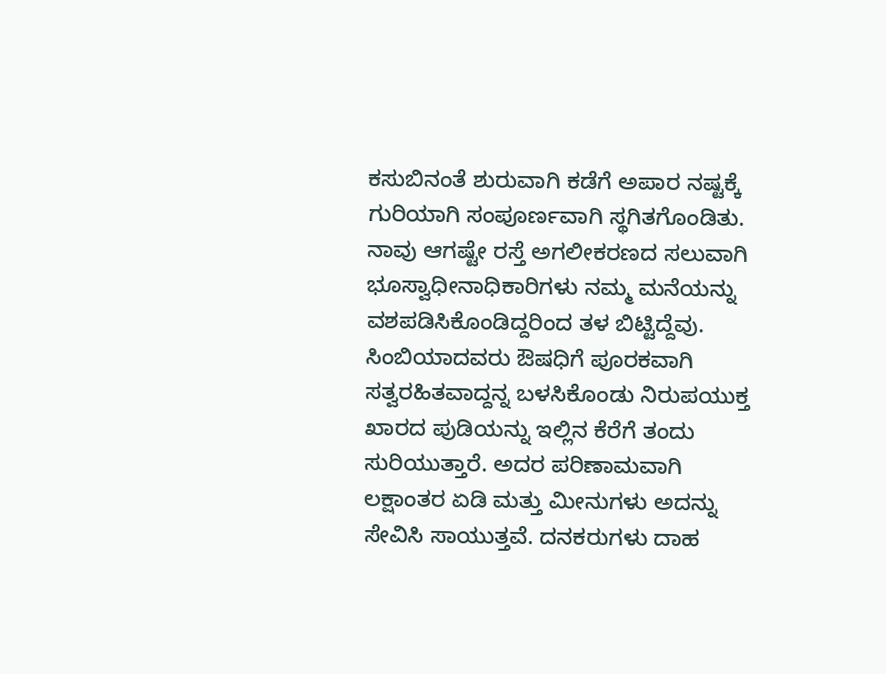ಕಸುಬಿನಂತೆ ಶುರುವಾಗಿ ಕಡೆಗೆ ಅಪಾರ ನಷ್ಟಕ್ಕೆ ಗುರಿಯಾಗಿ ಸಂಪೂರ್ಣವಾಗಿ ಸ್ಥಗಿತಗೊಂಡಿತು. ನಾವು ಆಗಷ್ಟೇ ರಸ್ತೆ ಅಗಲೀಕರಣದ ಸಲುವಾಗಿ ಭೂಸ್ವಾಧೀನಾಧಿಕಾರಿಗಳು ನಮ್ಮ ಮನೆಯನ್ನು ವಶಪಡಿಸಿಕೊಂಡಿದ್ದರಿಂದ ತಳ ಬಿಟ್ಟಿದ್ದೆವು. ಸಿಂಬಿಯಾದವರು ಔಷಧಿಗೆ ಪೂರಕವಾಗಿ ಸತ್ವರಹಿತವಾದ್ದನ್ನ ಬಳಸಿಕೊಂಡು ನಿರುಪಯುಕ್ತ ಖಾರದ ಪುಡಿಯನ್ನು ಇಲ್ಲಿನ ಕೆರೆಗೆ ತಂದು ಸುರಿಯುತ್ತಾರೆ. ಅದರ ಪರಿಣಾಮವಾಗಿ ಲಕ್ಷಾಂತರ ಏಡಿ ಮತ್ತು ಮೀನುಗಳು ಅದನ್ನು ಸೇವಿಸಿ ಸಾಯುತ್ತವೆ. ದನಕರುಗಳು ದಾಹ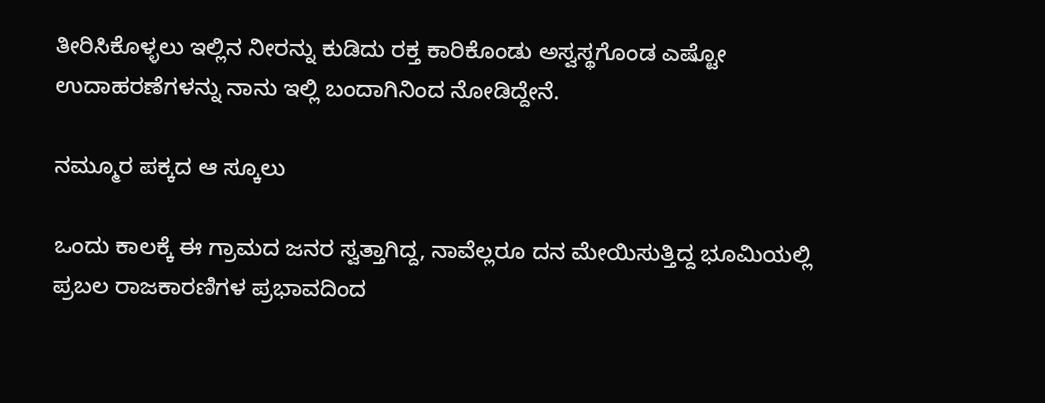ತೀರಿಸಿಕೊಳ್ಳಲು ಇಲ್ಲಿನ ನೀರನ್ನು ಕುಡಿದು ರಕ್ತ ಕಾರಿಕೊಂಡು ಅಸ್ವಸ್ಥಗೊಂಡ ಎಷ್ಟೋ ಉದಾಹರಣೆಗಳನ್ನು ನಾನು ಇಲ್ಲಿ ಬಂದಾಗಿನಿಂದ ನೋಡಿದ್ದೇನೆ.

ನಮ್ಮೂರ ಪಕ್ಕದ ಆ ಸ್ಕೂಲು

ಒಂದು ಕಾಲಕ್ಕೆ ಈ ಗ್ರಾಮದ ಜನರ ಸ್ವತ್ತಾಗಿದ್ದ, ನಾವೆಲ್ಲರೂ ದನ ಮೇಯಿಸುತ್ತಿದ್ದ ಭೂಮಿಯಲ್ಲಿ ಪ್ರಬಲ ರಾಜಕಾರಣಿಗಳ ಪ್ರಭಾವದಿಂದ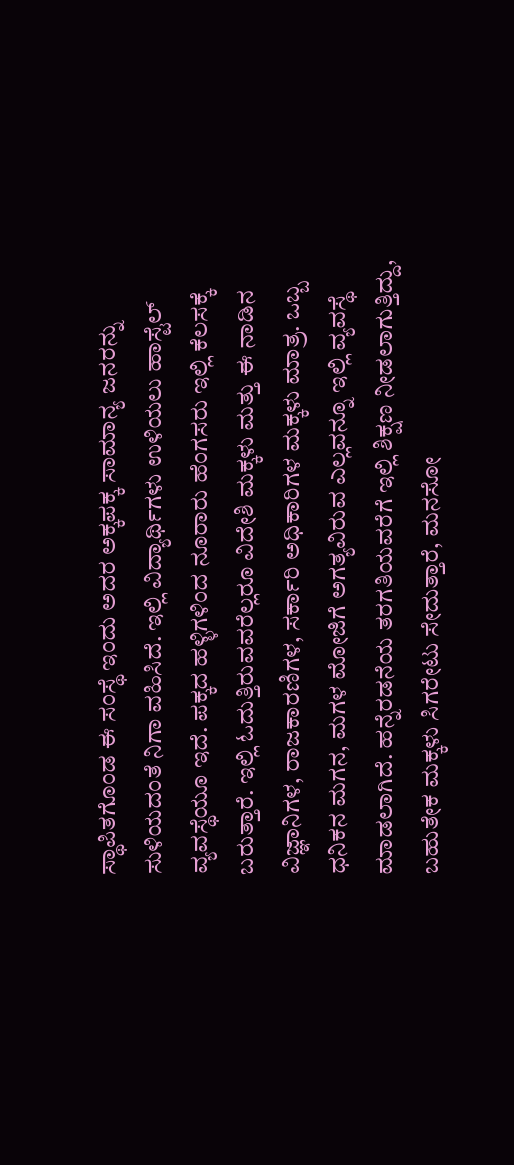ಸ್ಥಾಪಿತಗೊಂಡ ಈ ಸಂಸ್ಥೆ ಇಂದು ಅದರ ಅಕ್ಕಪಕ್ಕ ಸಾಮಾನ್ಯ ಜನರನ್ನು ಸುಳಿಯದಂತೆ ನಿಗಾ ವಹಿಸಿದೆ. ಇಲ್ಲಿ ವಿದ್ಯಾರ್ಥಿಗಳು ಉಳಿಯಲು ಹಾಸ್ಟೆಲ್ ವ್ಯವಸ್ಥೆಯೂ ಇದೆ. ಪಕ್ಕದ ಹಳ್ಳಿಗಳಿಂದ ನೂರಾರು ಹೆಂಗಸರು ಇಲ್ಲಿ ಕೆಲಸಕ್ಕೆ ಬರುತ್ತಾರೆ. ಇಲ್ಲಿ ಓದುತ್ತಿರುವವರೆಲ್ಲರೂ ವಿದೇಶಿ ಮಕ್ಕಳು ಮತ್ತು ಈ ನಾಡಿನ ವಿಜ್ಞಾನಿಗಳ, ರಾಜಕಾರಣಿಗಳ, ಸರ್ಕಾರಿ ಅಧಿಕಾರಿಗಳ ಮಕ್ಕಳು ಮಾತ್ರ. ಒಬ್ಬ ಧನಿಕನ ಮಗನ, ಮಗಳ ಮೋಜಿಗೆ ಅಗತ್ಯವಿರುವ ಎಲ್ಲವನ್ನೂ ಇಲ್ಲಿ ವ್ಯವಸ್ಥೆ ಮಾಡಲಾಗಿದೆ. ಹನ್ನೆರಡನೆಯ ತರಗತಿಯವರೆಗೆ ಇಲ್ಲಿ ಶಿಕ್ಷಣ ನೀಡಲಾಗುತ್ತಿದ್ದು, ಬಹುತೇಕ ಮಕ್ಕಳು ಸಿಗರೇಟು ಸೇದುತ್ತಾರೆ, ಮನಸೋ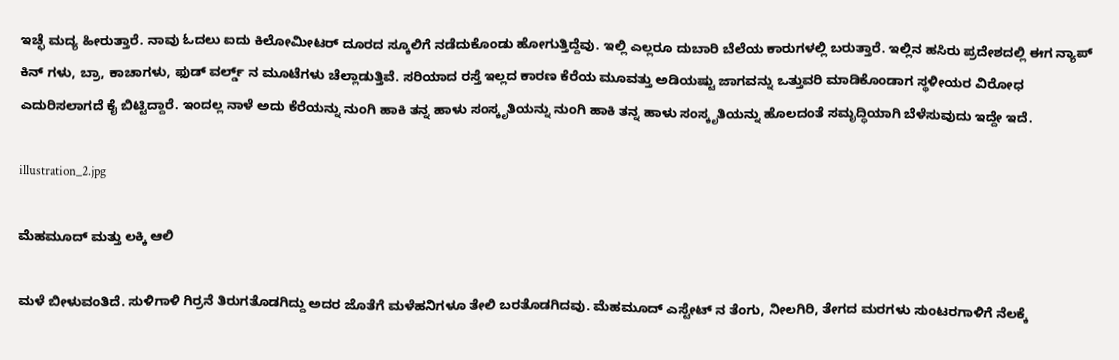ಇಚ್ಛೆ ಮದ್ಯ ಹೀರುತ್ತಾರೆ. ನಾವು ಓದಲು ಐದು ಕಿಲೋಮೀಟರ್ ದೂರದ ಸ್ಕೂಲಿಗೆ ನಡೆದುಕೊಂಡು ಹೋಗುತ್ತಿದ್ದೆವು. ಇಲ್ಲಿ ಎಲ್ಲರೂ ದುಬಾರಿ ಬೆಲೆಯ ಕಾರುಗಳಲ್ಲಿ ಬರುತ್ತಾರೆ. ಇಲ್ಲಿನ ಹಸಿರು ಪ್ರದೇಶದಲ್ಲಿ ಈಗ ನ್ಯಾಪ್ ಕಿನ್ ಗಳು, ಬ್ರಾ, ಕಾಚಾಗಳು, ಫುಡ್ ವರ್ಲ್ಡ್ ನ ಮೂಟೆಗಳು ಚೆಲ್ಲಾಡುತ್ತಿವೆ. ಸರಿಯಾದ ರಸ್ತೆ ಇಲ್ಲದ ಕಾರಣ ಕೆರೆಯ ಮೂವತ್ತು ಅಡಿಯಷ್ಟು ಜಾಗವನ್ನು ಒತ್ತುವರಿ ಮಾಡಿಕೊಂಡಾಗ ಸ್ಥಳೀಯರ ವಿರೋಧ ಎದುರಿಸಲಾಗದೆ ಕೈ ಬಿಟ್ಟಿದ್ದಾರೆ. ಇಂದಲ್ಲ ನಾಳೆ ಅದು ಕೆರೆಯನ್ನು ನುಂಗಿ ಹಾಕಿ ತನ್ನ ಹಾಳು ಸಂಸ್ಕೃತಿಯನ್ನು ನುಂಗಿ ಹಾಕಿ ತನ್ನ ಹಾಳು ಸಂಸ್ಕೃತಿಯನ್ನು ಹೊಲದಂತೆ ಸಮೃದ್ಧಿಯಾಗಿ ಬೆಳೆಸುವುದು ಇದ್ದೇ ಇದೆ.

illustration_2.jpg

ಮೆಹಮೂದ್ ಮತ್ತು ಲಕ್ಕಿ ಆಲಿ

ಮಳೆ ಬೀಳುವಂತಿದೆ. ಸುಳಿಗಾಳಿ ಗಿರ್ರನೆ ತಿರುಗತೊಡಗಿದ್ದು ಅದರ ಜೊತೆಗೆ ಮಳೆಹನಿಗಳೂ ತೇಲಿ ಬರತೊಡಗಿದವು. ಮೆಹಮೂದ್ ಎಸ್ಟೇಟ್ ನ ತೆಂಗು, ನೀಲಗಿರಿ, ತೇಗದ ಮರಗಳು ಸುಂಟರಗಾಳಿಗೆ ನೆಲಕ್ಕೆ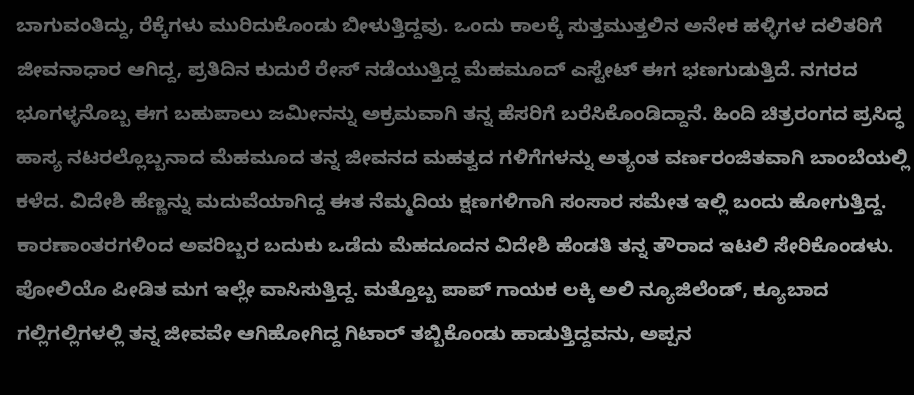ಬಾಗುವಂತಿದ್ದು, ರೆಕ್ಕೆಗಳು ಮುರಿದುಕೊಂಡು ಬೀಳುತ್ತಿದ್ದವು. ಒಂದು ಕಾಲಕ್ಕೆ ಸುತ್ತಮುತ್ತಲಿನ ಅನೇಕ ಹಳ್ಳಿಗಳ ದಲಿತರಿಗೆ ಜೀವನಾಧಾರ ಆಗಿದ್ದ, ಪ್ರತಿದಿನ ಕುದುರೆ ರೇಸ್ ನಡೆಯುತ್ತಿದ್ದ ಮೆಹಮೂದ್ ಎಸ್ಟೇಟ್ ಈಗ ಭಣಗುಡುತ್ತಿದೆ. ನಗರದ ಭೂಗಳ್ಳನೊಬ್ಬ ಈಗ ಬಹುಪಾಲು ಜಮೀನನ್ನು ಅಕ್ರಮವಾಗಿ ತನ್ನ ಹೆಸರಿಗೆ ಬರೆಸಿಕೊಂಡಿದ್ದಾನೆ. ಹಿಂದಿ ಚಿತ್ರರಂಗದ ಪ್ರಸಿದ್ಧ ಹಾಸ್ಯ ನಟರಲ್ಲೊಬ್ಬನಾದ ಮೆಹಮೂದ ತನ್ನ ಜೀವನದ ಮಹತ್ವದ ಗಳಿಗೆಗಳನ್ನು ಅತ್ಯಂತ ವರ್ಣರಂಜಿತವಾಗಿ ಬಾಂಬೆಯಲ್ಲಿ ಕಳೆದ. ವಿದೇಶಿ ಹೆಣ್ಣನ್ನು ಮದುವೆಯಾಗಿದ್ದ ಈತ ನೆಮ್ಮದಿಯ ಕ್ಷಣಗಳಿಗಾಗಿ ಸಂಸಾರ ಸಮೇತ ಇಲ್ಲಿ ಬಂದು ಹೋಗುತ್ತಿದ್ದ. ಕಾರಣಾಂತರಗಳಿಂದ ಅವರಿಬ್ಬರ ಬದುಕು ಒಡೆದು ಮೆಹದೂದನ ವಿದೇಶಿ ಹೆಂಡತಿ ತನ್ನ ತೌರಾದ ಇಟಲಿ ಸೇರಿಕೊಂಡಳು. ಪೋಲಿಯೊ ಪೀಡಿತ ಮಗ ಇಲ್ಲೇ ವಾಸಿಸುತ್ತಿದ್ದ. ಮತ್ತೊಬ್ಬ ಪಾಪ್ ಗಾಯಕ ಲಕ್ಕಿ ಅಲಿ ನ್ಯೂಜಿಲೆಂಡ್, ಕ್ಯೂಬಾದ ಗಲ್ಲಿಗಲ್ಲಿಗಳಲ್ಲಿ ತನ್ನ ಜೀವವೇ ಆಗಿಹೋಗಿದ್ದ ಗಿಟಾರ್ ತಬ್ಬಿಕೊಂಡು ಹಾಡುತ್ತಿದ್ದವನು, ಅಪ್ಪನ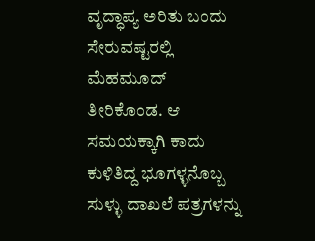ವೃದ್ಧಾಪ್ಯ ಅರಿತು ಬಂದು ಸೇರುವಷ್ಟರಲ್ಲಿ ಮೆಹಮೂದ್ ತೀರಿಕೊಂಡ. ಆ ಸಮಯಕ್ಕಾಗಿ ಕಾದು ಕುಳಿತಿದ್ದ ಭೂಗಳ್ಳನೊಬ್ಬ ಸುಳ್ಳು ದಾಖಲೆ ಪತ್ರಗಳನ್ನು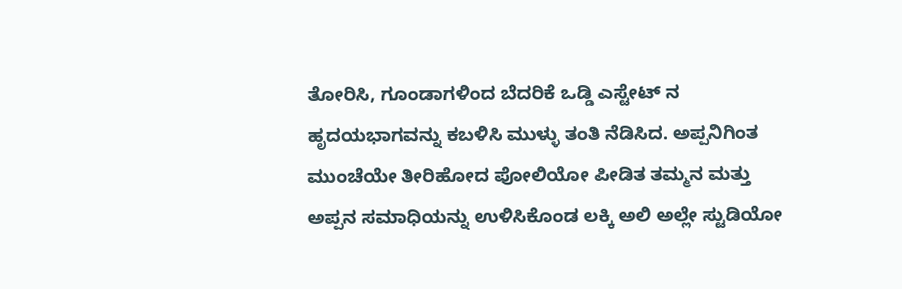ತೋರಿಸಿ, ಗೂಂಡಾಗಳಿಂದ ಬೆದರಿಕೆ ಒಡ್ಡಿ ಎಸ್ಟೇಟ್ ನ ಹೃದಯಭಾಗವನ್ನು ಕಬಳಿಸಿ ಮುಳ್ಳು ತಂತಿ ನೆಡಿಸಿದ. ಅಪ್ಪನಿಗಿಂತ ಮುಂಚೆಯೇ ತೀರಿಹೋದ ಪೋಲಿಯೋ ಪೀಡಿತ ತಮ್ಮನ ಮತ್ತು ಅಪ್ಪನ ಸಮಾಧಿಯನ್ನು ಉಳಿಸಿಕೊಂಡ ಲಕ್ಕಿ ಅಲಿ ಅಲ್ಲೇ ಸ್ಟುಡಿಯೋ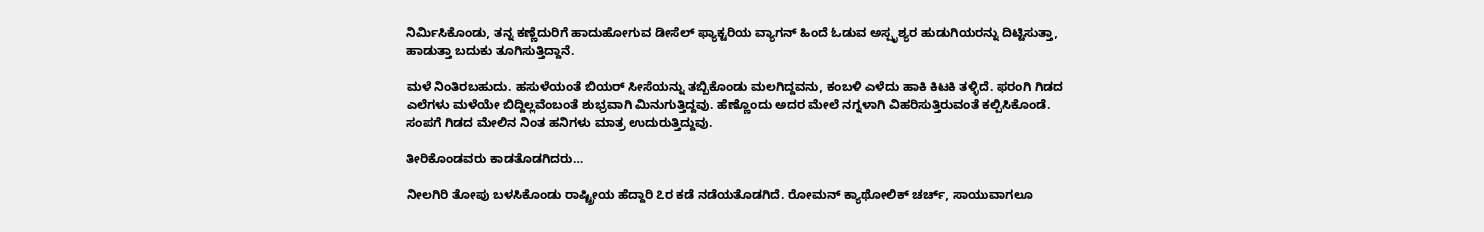ನಿರ್ಮಿಸಿಕೊಂಡು, ತನ್ನ ಕಣ್ಣೆದುರಿಗೆ ಹಾದುಹೋಗುವ ಡೀಸೆಲ್ ಫ್ಯಾಕ್ಟರಿಯ ವ್ಯಾಗನ್ ಹಿಂದೆ ಓಡುವ ಅಸ್ಪೃಶ್ಯರ ಹುಡುಗಿಯರನ್ನು ದಿಟ್ಟಿಸುತ್ತಾ, ಹಾಡುತ್ತಾ ಬದುಕು ತೂಗಿಸುತ್ತಿದ್ದಾನೆ.

ಮಳೆ ನಿಂತಿರಬಹುದು. ಹಸುಳೆಯಂತೆ ಬಿಯರ್ ಸೀಸೆಯನ್ನು ತಬ್ಬಿಕೊಂಡು ಮಲಗಿದ್ದವನು, ಕಂಬಳಿ ಎಳೆದು ಹಾಕಿ ಕಿಟಕಿ ತಳ್ಳಿದೆ. ಫರಂಗಿ ಗಿಡದ ಎಲೆಗಳು ಮಳೆಯೇ ಬಿದ್ದಿಲ್ಲವೆಂಬಂತೆ ಶುಭ್ರವಾಗಿ ಮಿನುಗುತ್ತಿದ್ದವು. ಹೆಣ್ಣೊಂದು ಅದರ ಮೇಲೆ ನಗ್ನಳಾಗಿ ವಿಹರಿಸುತ್ತಿರುವಂತೆ ಕಲ್ಪಿಸಿಕೊಂಡೆ. ಸಂಪಗೆ ಗಿಡದ ಮೇಲಿನ ನಿಂತ ಹನಿಗಳು ಮಾತ್ರ ಉದುರುತ್ತಿದ್ದುವು.

ತೀರಿಕೊಂಡವರು ಕಾಡತೊಡಗಿದರು…

ನೀಲಗಿರಿ ತೋಪು ಬಳಸಿಕೊಂಡು ರಾಷ್ಟ್ರೀಯ ಹೆದ್ದಾರಿ ೭ರ ಕಡೆ ನಡೆಯತೊಡಗಿದೆ. ರೋಮನ್ ಕ್ಯಾಥೋಲಿಕ್ ಚರ್ಚ್, ಸಾಯುವಾಗಲೂ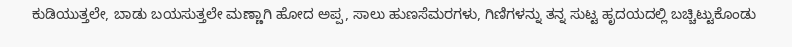ಕುಡಿಯುತ್ತಲೇ, ಬಾಡು ಬಯಸುತ್ತಲೇ ಮಣ್ಣಾಗಿ ಹೋದ ಅಪ್ಪ, ಸಾಲು ಹುಣಸೆಮರಗಳು, ಗಿಣಿಗಳನ್ನು ತನ್ನ ಸುಟ್ಟ ಹೃದಯದಲ್ಲಿ ಬಚ್ಚಿಟ್ಟುಕೊಂಡು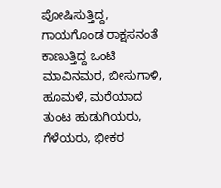ಪೋಷಿಸುತ್ತಿದ್ದ, ಗಾಯಗೊಂಡ ರಾಕ್ಷಸನಂತೆ ಕಾಣುತ್ತಿದ್ದ ಒಂಟಿ ಮಾವಿನಮರ, ಬೀಸುಗಾಳಿ, ಹೂಮಳೆ, ಮರೆಯಾದ ತುಂಟ ಹುಡುಗಿಯರು, ಗೆಳೆಯರು, ಭೀಕರ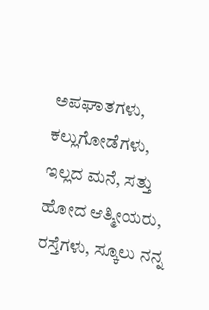ಅಪಘಾತಗಳು, ಕಲ್ಲುಗೋಡೆಗಳು, ಇಲ್ಲದ ಮನೆ, ಸತ್ತು ಹೋದ ಆತ್ಮೀಯರು, ರಸ್ತೆಗಳು, ಸ್ಕೂಲು ನನ್ನ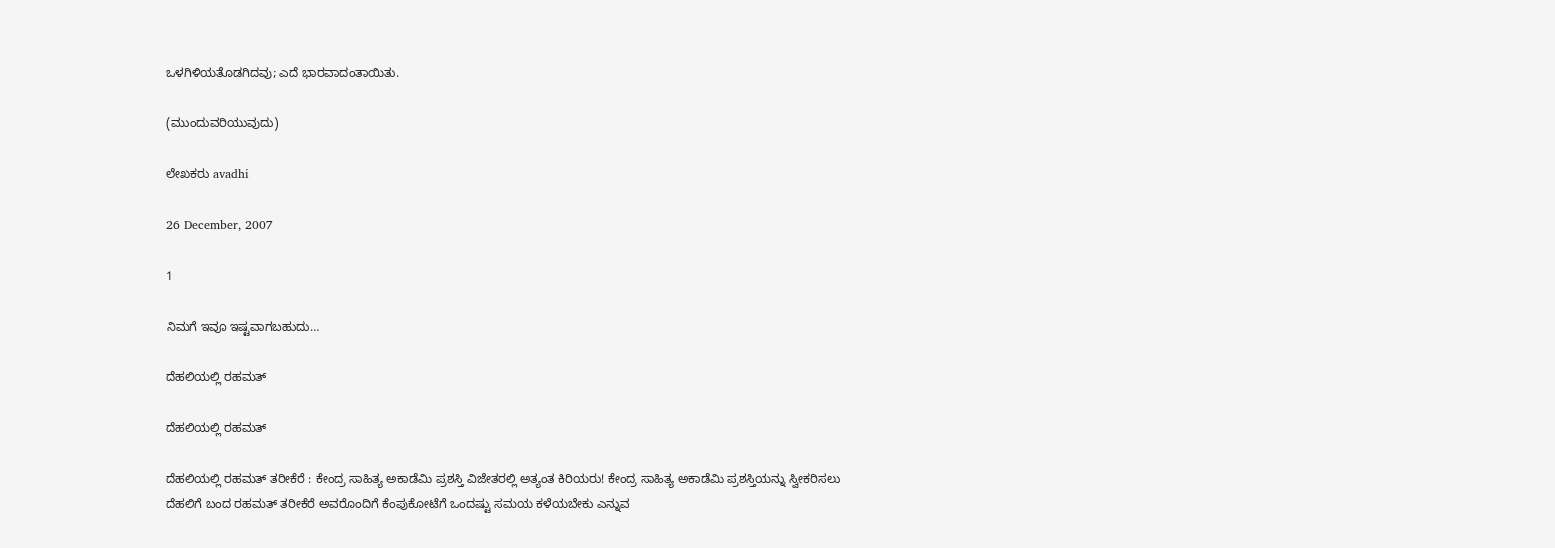ಒಳಗಿಳಿಯತೊಡಗಿದವು; ಎದೆ ಭಾರವಾದಂತಾಯಿತು.

(ಮುಂದುವರಿಯುವುದು)

ಲೇಖಕರು avadhi

26 December, 2007

1

ನಿಮಗೆ ಇವೂ ಇಷ್ಟವಾಗಬಹುದು…

ದೆಹಲಿಯಲ್ಲಿ ರಹಮತ್

ದೆಹಲಿಯಲ್ಲಿ ರಹಮತ್

ದೆಹಲಿಯಲ್ಲಿ ರಹಮತ್ ತರೀಕೆರೆ : ಕೇಂದ್ರ ಸಾಹಿತ್ಯ ಅಕಾಡೆಮಿ ಪ್ರಶಸ್ತಿ ವಿಜೇತರಲ್ಲಿ ಅತ್ಯಂತ ಕಿರಿಯರು! ಕೇಂದ್ರ ಸಾಹಿತ್ಯ ಅಕಾಡೆಮಿ ಪ್ರಶಸ್ತಿಯನ್ನು ಸ್ವೀಕರಿಸಲು ದೆಹಲಿಗೆ ಬಂದ ರಹಮತ್ ತರೀಕೆರೆ ಅವರೊಂದಿಗೆ ಕೆಂಪುಕೋಟೆಗೆ ಒಂದಷ್ಟು ಸಮಯ ಕಳೆಯಬೇಕು ಎನ್ನುವ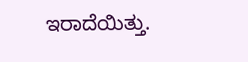ಇರಾದೆಯಿತ್ತು.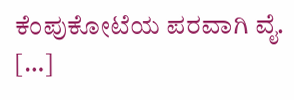ಕೆಂಪುಕೋಟೆಯ ಪರವಾಗಿ ವೈ. […]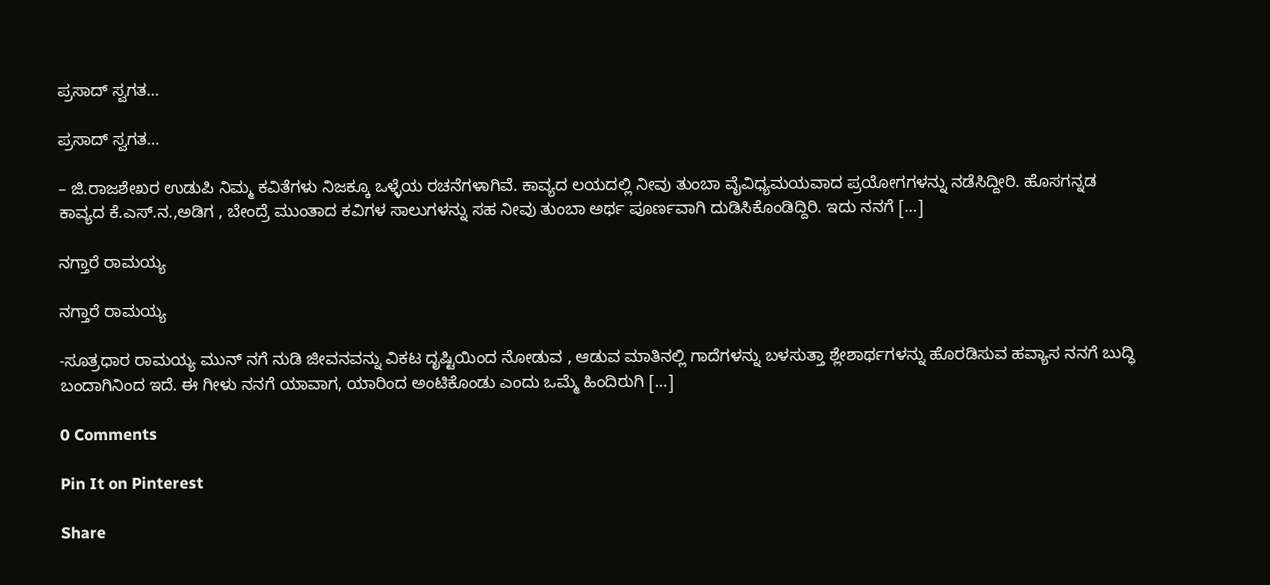ಪ್ರಸಾದ್ ಸ್ವಗತ…

ಪ್ರಸಾದ್ ಸ್ವಗತ…

– ಜಿ.ರಾಜಶೇಖರ ಉಡುಪಿ ನಿಮ್ಮ ಕವಿತೆಗಳು ನಿಜಕ್ಕೂ ಒಳ್ಳೆಯ ರಚನೆಗಳಾಗಿವೆ. ಕಾವ್ಯದ ಲಯದಲ್ಲಿ ನೀವು ತುಂಬಾ ವೈವಿಧ್ಯಮಯವಾದ ಪ್ರಯೋಗಗಳನ್ನು ನಡೆಸಿದ್ದೀರಿ. ಹೊಸಗನ್ನಡ ಕಾವ್ಯದ ಕೆ.ಎಸ್.ನ.,ಅಡಿಗ , ಬೇಂದ್ರೆ ಮುಂತಾದ ಕವಿಗಳ ಸಾಲುಗಳನ್ನು ಸಹ ನೀವು ತುಂಬಾ ಅರ್ಥ ಪೂರ್ಣವಾಗಿ ದುಡಿಸಿಕೊಂಡಿದ್ದಿರಿ. ಇದು ನನಗೆ […]

ನಗ್ತಾರೆ ರಾಮಯ್ಯ

ನಗ್ತಾರೆ ರಾಮಯ್ಯ

-ಸೂತ್ರಧಾರ ರಾಮಯ್ಯ ಮುನ್ ನಗೆ ನುಡಿ ಜೀವನವನ್ನು ವಿಕಟ ದೃಷ್ಟಿಯಿಂದ ನೋಡುವ , ಆಡುವ ಮಾತಿನಲ್ಲಿ ಗಾದೆಗಳನ್ನು ಬಳಸುತ್ತಾ ಶ್ಲೇಶಾರ್ಥಗಳನ್ನು ಹೊರಡಿಸುವ ಹವ್ಯಾಸ ನನಗೆ ಬುದ್ಧಿ ಬಂದಾಗಿನಿಂದ ಇದೆ. ಈ ಗೀಳು ನನಗೆ ಯಾವಾಗ, ಯಾರಿಂದ ಅಂಟಿಕೊಂಡು ಎಂದು ಒಮ್ಮೆ ಹಿಂದಿರುಗಿ […]

0 Comments

Pin It on Pinterest

Share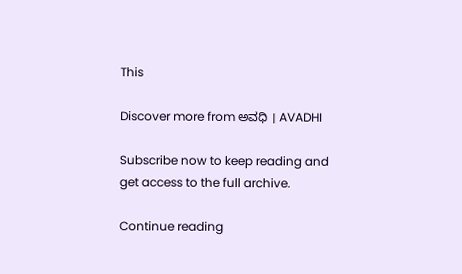This

Discover more from ಅವಧಿ । AVADHI

Subscribe now to keep reading and get access to the full archive.

Continue reading